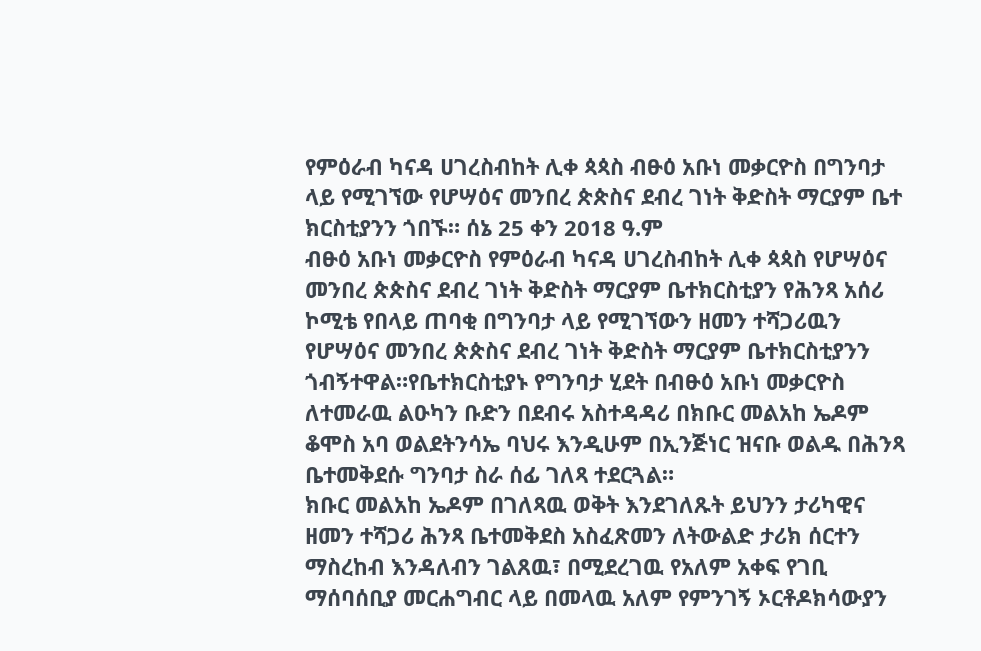የምዕራብ ካናዳ ሀገረስብከት ሊቀ ጳጳስ ብፁዕ አቡነ መቃርዮስ በግንባታ ላይ የሚገኘው የሆሣዕና መንበረ ጵጵስና ደብረ ገነት ቅድስት ማርያም ቤተ ክርስቲያንን ጎበኙ። ሰኔ 25 ቀን 2018 ዓ.ም
ብፁዕ አቡነ መቃርዮስ የምዕራብ ካናዳ ሀገረስብከት ሊቀ ጳጳስ የሆሣዕና መንበረ ጵጵስና ደብረ ገነት ቅድስት ማርያም ቤተክርስቲያን የሕንጻ አሰሪ ኮሚቴ የበላይ ጠባቂ በግንባታ ላይ የሚገኘውን ዘመን ተሻጋሪዉን የሆሣዕና መንበረ ጵጵስና ደብረ ገነት ቅድስት ማርያም ቤተክርስቲያንን ጎብኝተዋል።የቤተክርስቲያኑ የግንባታ ሂደት በብፁዕ አቡነ መቃርዮስ ለተመራዉ ልዑካን ቡድን በደብሩ አስተዳዳሪ በክቡር መልአከ ኤዶም ቆሞስ አባ ወልደትንሳኤ ባህሩ እንዲሁም በኢንጅነር ዝናቡ ወልዱ በሕንጻ ቤተመቅደሱ ግንባታ ስራ ሰፊ ገለጻ ተደርጓል።
ክቡር መልአከ ኤዶም በገለጻዉ ወቅት እንደገለጹት ይህንን ታሪካዊና ዘመን ተሻጋሪ ሕንጻ ቤተመቅደስ አስፈጽመን ለትውልድ ታሪክ ሰርተን ማስረከብ እንዳለብን ገልጸዉ፣ በሚደረገዉ የአለም አቀፍ የገቢ ማሰባሰቢያ መርሐግብር ላይ በመላዉ አለም የምንገኝ ኦርቶዶክሳውያን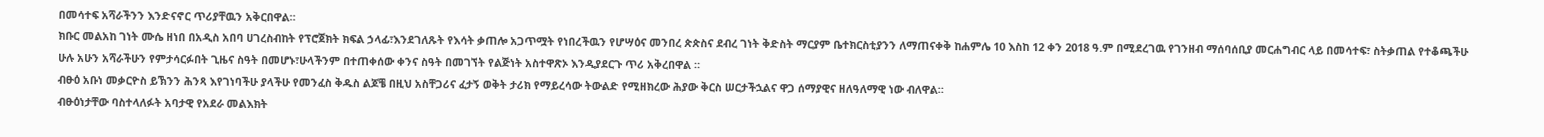በመሳተፍ አሻራችንን እንድናኖር ጥሪያቸዉን አቅርበዋል።
ክቡር መልአከ ገነት ሙሴ ዘነበ በአዲስ አበባ ሀገረስብከት የፕሮጀክት ክፍል ኃላፊ፣እንደገለጹት የእሳት ቃጠሎ አጋጥሟት የነበረችዉን የሆሣዕና መንበረ ጵጵስና ደብረ ገነት ቅድስት ማርያም ቤተክርስቲያንን ለማጠናቀቅ ከሐምሌ 10 እስከ 12 ቀን 2018 ዓ.ም በሚደረገዉ የገንዘብ ማሰባሰቢያ መርሐግብር ላይ በመሳተፍ፣ ስትቃጠል የተቆጫችሁ ሁሉ አሁን አሻራችሁን የምታሳርፉበት ጊዜና ስዓት በመሆኑ፣ሁላችንም በተጠቀሰው ቀንና ስዓት በመገኘት የልጅነት አስተዋጽኦ እንዲያደርጉ ጥሪ አቅረበዋል ።
ብፁዕ አቡነ መቃርዮስ ይኽንን ሕንጻ እየገነባችሁ ያላችሁ የመንፈስ ቅዱስ ልጆቼ በዚህ አስቸጋሪና ፈታኝ ወቅት ታሪክ የማይረሳው ትውልድ የሚዘክረው ሕያው ቅርስ ሠርታችኋልና ዋጋ ሰማያዊና ዘለዓለማዊ ነው ብለዋል።
ብፁዕነታቸው ባስተላለፉት አባታዊ የአደራ መልእክት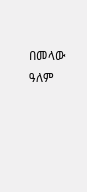በመላው ዓለም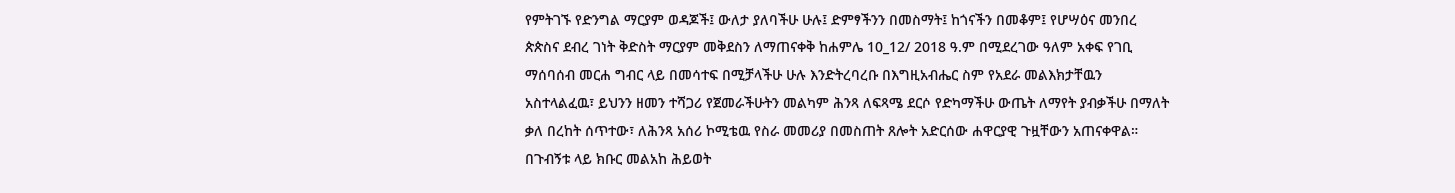የምትገኙ የድንግል ማርያም ወዳጆች፤ ውለታ ያለባችሁ ሁሉ፤ ድምፃችንን በመስማት፤ ከጎናችን በመቆም፤ የሆሣዕና መንበረ ጵጵስና ደብረ ገነት ቅድስት ማርያም መቅደስን ለማጠናቀቅ ከሐምሌ 10_12/ 2018 ዓ.ም በሚደረገው ዓለም አቀፍ የገቢ ማሰባሰብ መርሐ ግብር ላይ በመሳተፍ በሚቻላችሁ ሁሉ እንድትረባረቡ በእግዚአብሔር ስም የአደራ መልእክታቸዉን አስተላልፈዉ፣ ይህንን ዘመን ተሻጋሪ የጀመራችሁትን መልካም ሕንጻ ለፍጻሜ ደርሶ የድካማችሁ ውጤት ለማየት ያብቃችሁ በማለት ቃለ በረከት ሰጥተው፣ ለሕንጻ አሰሪ ኮሚቴዉ የስራ መመሪያ በመስጠት ጸሎት አድርሰው ሐዋርያዊ ጉዟቸውን አጠናቀዋል።
በጉብኝቱ ላይ ክቡር መልአከ ሕይወት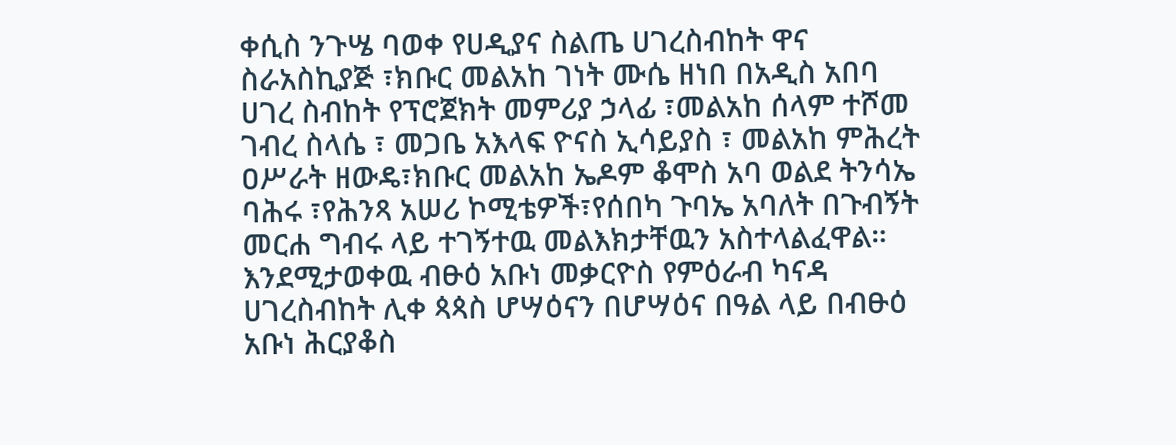ቀሲስ ንጉሤ ባወቀ የሀዲያና ስልጤ ሀገረስብከት ዋና ስራአስኪያጅ ፣ክቡር መልአከ ገነት ሙሴ ዘነበ በአዲስ አበባ ሀገረ ስብከት የፕሮጀክት መምሪያ ኃላፊ ፣መልአከ ሰላም ተሾመ ገብረ ስላሴ ፣ መጋቤ አእላፍ ዮናስ ኢሳይያስ ፣ መልአከ ምሕረት ዐሥራት ዘውዴ፣ክቡር መልአከ ኤዶም ቆሞስ አባ ወልደ ትንሳኤ ባሕሩ ፣የሕንጻ አሠሪ ኮሚቴዎች፣የሰበካ ጉባኤ አባለት በጉብኝት መርሐ ግብሩ ላይ ተገኝተዉ መልእክታቸዉን አስተላልፈዋል።
እንደሚታወቀዉ ብፁዕ አቡነ መቃርዮስ የምዕራብ ካናዳ ሀገረስብከት ሊቀ ጳጳስ ሆሣዕናን በሆሣዕና በዓል ላይ በብፁዕ አቡነ ሕርያቆስ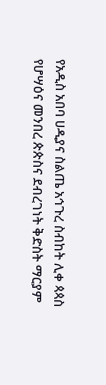የአዲስ አበባ ሀዲያና ስልጤ አኅጉረ ስብከት ሊቀ ጳጳስ የሆሣዕና መንበረ ጵጵስና ደብረገነት ቅድስት ማርያም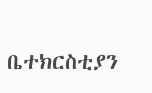ቤተክርስቲያን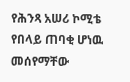የሕንጻ አሠሪ ኮሚቴ የበላይ ጠባቂ ሆነዉ መሰየማቸው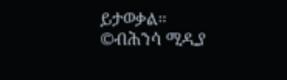ይታወቃል።
©ብሕንሳ ሚዲያ